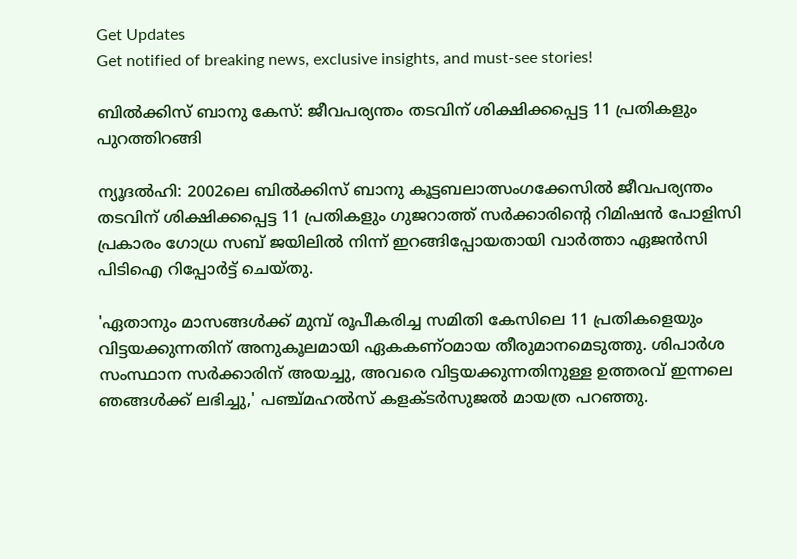Get Updates
Get notified of breaking news, exclusive insights, and must-see stories!

ബില്‍ക്കിസ് ബാനു കേസ്: ജീവപര്യന്തം തടവിന് ശിക്ഷിക്കപ്പെട്ട 11 പ്രതികളും പുറത്തിറങ്ങി

ന്യൂദല്‍ഹി: 2002ലെ ബില്‍ക്കിസ് ബാനു കൂട്ടബലാത്സംഗക്കേസില്‍ ജീവപര്യന്തം തടവിന് ശിക്ഷിക്കപ്പെട്ട 11 പ്രതികളും ഗുജറാത്ത് സര്‍ക്കാരിന്റെ റിമിഷന്‍ പോളിസി പ്രകാരം ഗോധ്ര സബ് ജയിലില്‍ നിന്ന് ഇറങ്ങിപ്പോയതായി വാര്‍ത്താ ഏജന്‍സി പിടിഐ റിപ്പോര്‍ട്ട് ചെയ്തു.

'ഏതാനും മാസങ്ങള്‍ക്ക് മുമ്പ് രൂപീകരിച്ച സമിതി കേസിലെ 11 പ്രതികളെയും വിട്ടയക്കുന്നതിന് അനുകൂലമായി ഏകകണ്ഠമായ തീരുമാനമെടുത്തു. ശിപാര്‍ശ സംസ്ഥാന സര്‍ക്കാരിന് അയച്ചു, അവരെ വിട്ടയക്കുന്നതിനുള്ള ഉത്തരവ് ഇന്നലെ ഞങ്ങള്‍ക്ക് ലഭിച്ചു,' പഞ്ച്മഹല്‍സ് കളക്ടര്‍സുജല്‍ മായത്ര പറഞ്ഞു.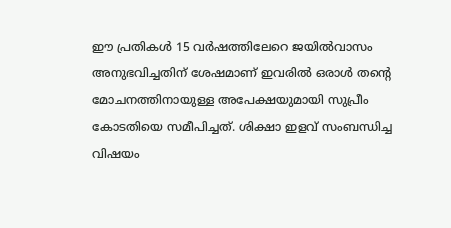ഈ പ്രതികൾ 15 വർഷത്തിലേറെ ജയിൽവാസം അനുഭവിച്ചതിന് ശേഷമാണ് ഇവരിൽ ഒരാൾ തന്റെ മോചനത്തിനായുള്ള അപേക്ഷയുമായി സുപ്രീം കോടതിയെ സമീപിച്ചത്. ശിക്ഷാ ഇളവ് സംബന്ധിച്ച വിഷയം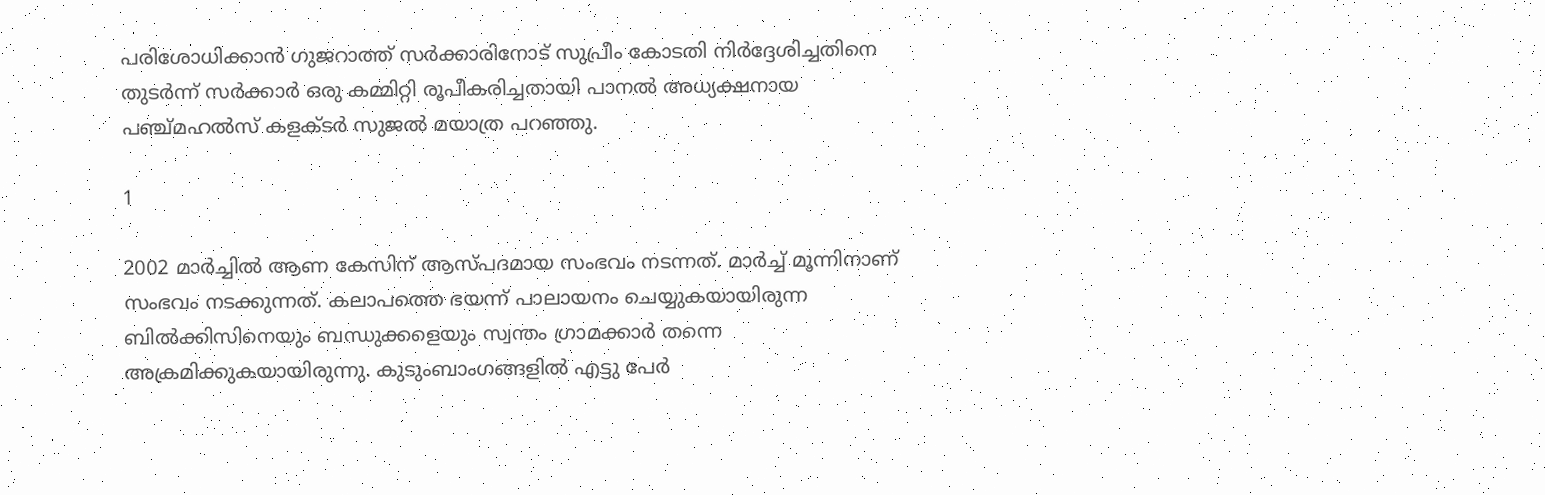പരിശോധിക്കാൻ ഗുജറാത്ത് സർക്കാരിനോട് സുപ്രീം കോടതി നിർദ്ദേശിച്ചതിനെ തുടർന്ന് സർക്കാർ ഒരു കമ്മിറ്റി രൂപീകരിച്ചതായി പാനൽ അധ്യക്ഷനായ പഞ്ച്മഹൽസ് കളക്ടർ സുജൽ മയാത്ര പറഞ്ഞു.

1

2002 മാര്‍ച്ചിൽ ആണ കേസിന് ആസ്പദമായ സംഭവം നടന്നത്. മാര്‍ച്ച്‌ മൂന്നിനാണ്‌ സംഭവം നടക്കുന്നത്. കലാപത്തെ ഭയന്ന് പാലായനം ചെയ്യുകയായിരുന്ന ബില്‍ക്കിസിനെയും ബന്ധുക്കളെയും സ്വന്തം ഗ്രാമക്കാര്‍ തന്നെ അക്രമിക്കുകയായിരുന്നു. കുടുംബാംഗങ്ങളില്‍ എട്ടു പേര്‍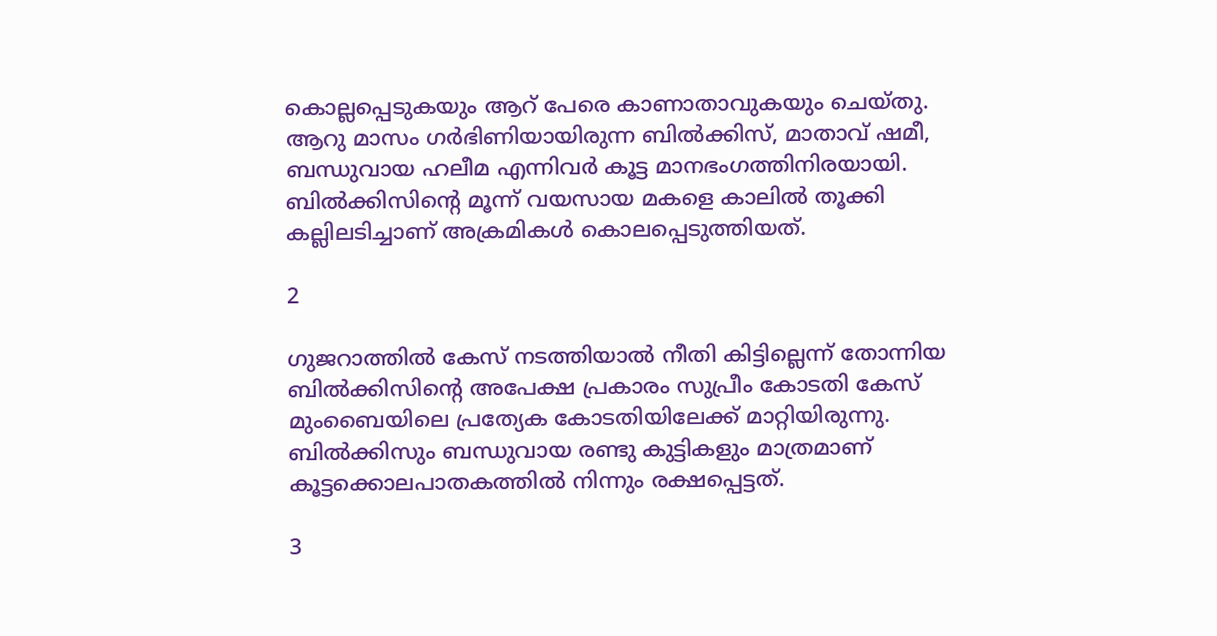കൊല്ലപ്പെടുകയും ആറ്‌ പേരെ കാണാതാവുകയും ചെയ്‌തു. ആറു മാസം ഗര്‍ഭിണിയായിരുന്ന ബില്‍ക്കിസ്‌, മാതാവ്‌ ഷമീ, ബന്ധുവായ ഹലീമ എന്നിവര്‍ കൂട്ട മാനഭംഗത്തിനിരയായി. ബില്‍ക്കിസിന്റെ മൂന്ന്‌ വയസായ മകളെ കാലില്‍ തൂക്കി കല്ലിലടിച്ചാണ്‌ അക്രമികള്‍ കൊലപ്പെടുത്തിയത്‌.

2

ഗുജറാത്തില്‍ കേസ്‌ നടത്തിയാല്‍ നീതി കിട്ടില്ലെന്ന് തോന്നിയ ബില്‍ക്കിസിന്റെ അപേക്ഷ പ്രകാരം സുപ്രീം കോടതി കേസ്‌ മുംബൈയിലെ പ്രത്യേക കോടതിയിലേക്ക്‌ മാറ്റിയിരുന്നു. ബില്‍ക്കിസും ബന്ധുവായ രണ്ടു കുട്ടികളും മാത്രമാണ്‌ കൂട്ടക്കൊലപാതകത്തില്‍ നിന്നും രക്ഷപ്പെട്ടത്‌.

3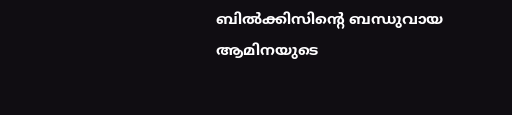ബില്‍ക്കിസിന്റെ ബന്ധുവായ ആമിനയുടെ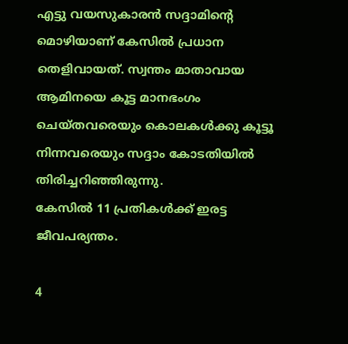എട്ടു വയസുകാരന്‍ സദ്ദാമിന്റെ മൊഴിയാണ്‌ കേസില്‍ പ്രധാന തെളിവായത്‌. സ്വന്തം മാതാവായ ആമിനയെ കൂട്ട മാനഭംഗം ചെയ്‌തവരെയും കൊലകള്‍ക്കു കൂട്ടൂ നിന്നവരെയും സദ്ദാം കോടതിയില്‍ തിരിച്ചറിഞ്ഞിരുന്നു.
കേസില്‍ 11 പ്രതികള്‍ക്ക്‌ ഇരട്ട ജീവപര്യന്തം.

4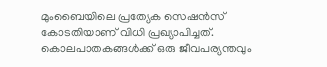മുംബൈയിലെ പ്രത്യേക സെഷന്‍സ്‌ കോടതിയാണ്‌ വിധി പ്രഖ്യാപിച്ചത്‌. കൊലപാതകങ്ങള്‍ക്ക്‌ ഒരു ജീവപര്യന്തവും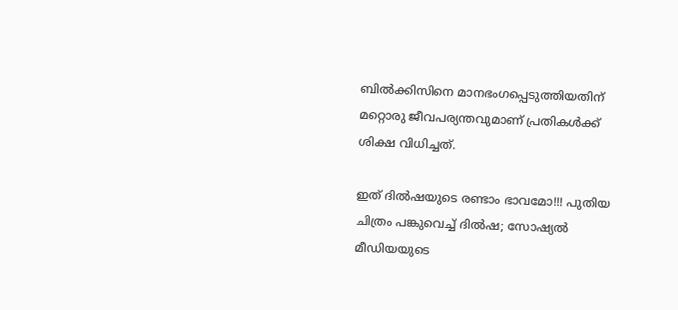ബില്‍ക്കിസിനെ മാനഭംഗപ്പെടുത്തിയതിന്‌ മറ്റൊരു ജീവപര്യന്തവുമാണ്‌ പ്രതികള്‍ക്ക്‌ ശിക്ഷ വിധിച്ചത്.

ഇത് ദില്‍ഷയുടെ രണ്ടാം ഭാവമോ!!! പുതിയ ചിത്രം പങ്കുവെച്ച് ദില്‍ഷ; സോഷ്യല്‍ മീഡിയയുടെ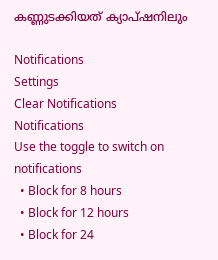കണ്ണുടക്കിയത് ക്യാപ്ഷനിലും

Notifications
Settings
Clear Notifications
Notifications
Use the toggle to switch on notifications
  • Block for 8 hours
  • Block for 12 hours
  • Block for 24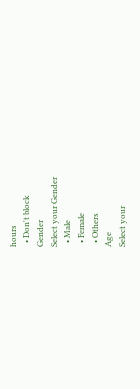hours
  • Don't block
Gender
Select your Gender
  • Male
  • Female
  • Others
Age
Select your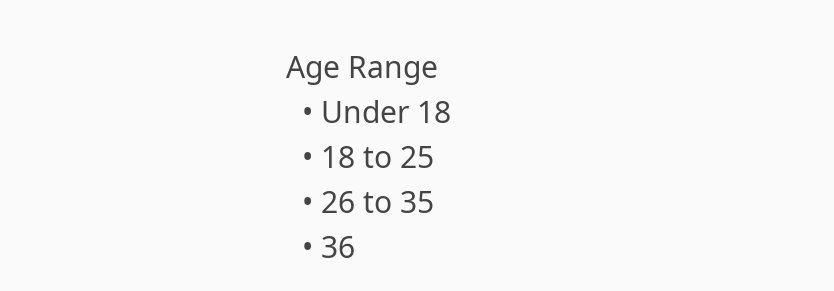Age Range
  • Under 18
  • 18 to 25
  • 26 to 35
  • 36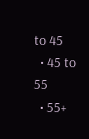to 45
  • 45 to 55
  • 55+